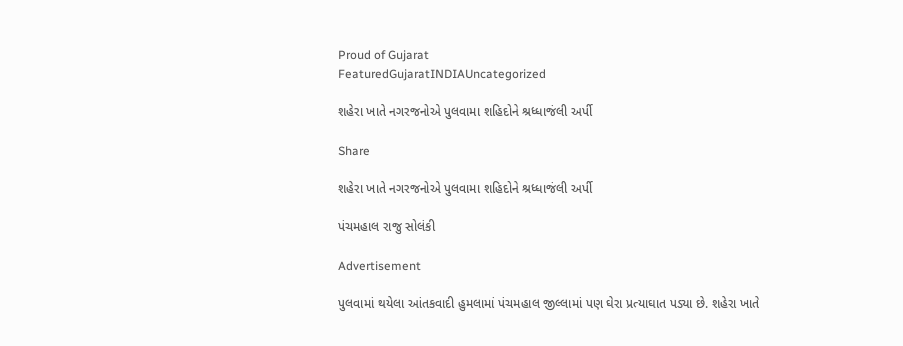Proud of Gujarat
FeaturedGujaratINDIAUncategorized

શહેરા ખાતે નગરજનોએ પુલવામા શહિદોને શ્રધ્ધાજંલી અર્પી

Share

શહેરા ખાતે નગરજનોએ પુલવામા શહિદોને શ્રધ્ધાજંલી અર્પી

પંચમહાલ રાજુ સોલંકી

Advertisement

પુલવામાં થયેલા આંતકવાદી હુમલામાં પંચમહાલ જીલ્લામાં પણ ઘેરા પ્રત્યાઘાત પડ્યા છે. શહેરા ખાતે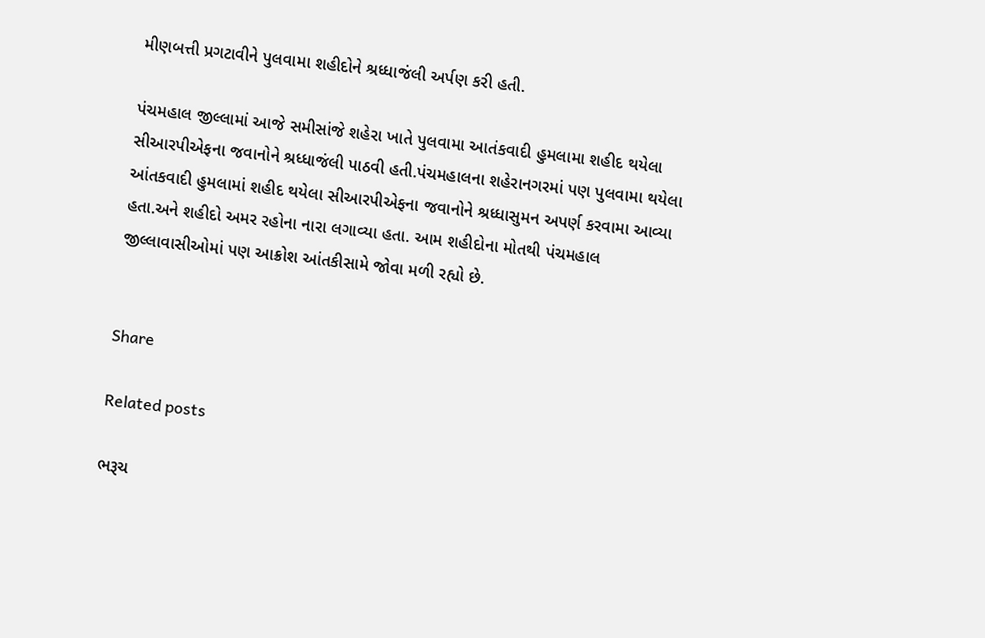મીણબત્તી પ્રગટાવીને પુલવામા શહીદોને શ્રધ્ધાજંલી અર્પણ કરી હતી.

પંચમહાલ જીલ્લામાં આજે સમીસાંજે શહેરા ખાતે પુલવામા આતંકવાદી હુમલામા શહીદ થયેલા સીઆરપીએફના જવાનોને શ્રધ્ધાજંલી પાઠવી હતી.પંચમહાલના શહેરાનગરમાં પણ પુલવામા થયેલા આંતકવાદી હુમલામાં શહીદ થયેલા સીઆરપીએફના જવાનોને શ્રધ્ધાસુમન અપર્ણ કરવામા આવ્યા હતા.અને શહીદો અમર રહોના નારા લગાવ્યા હતા. આમ શહીદોના મોતથી પંચમહાલ જીલ્લાવાસીઓમાં પણ આક્રોશ આંતકીસામે જોવા મળી રહ્યો છે.


Share

Related posts

ભરૂચ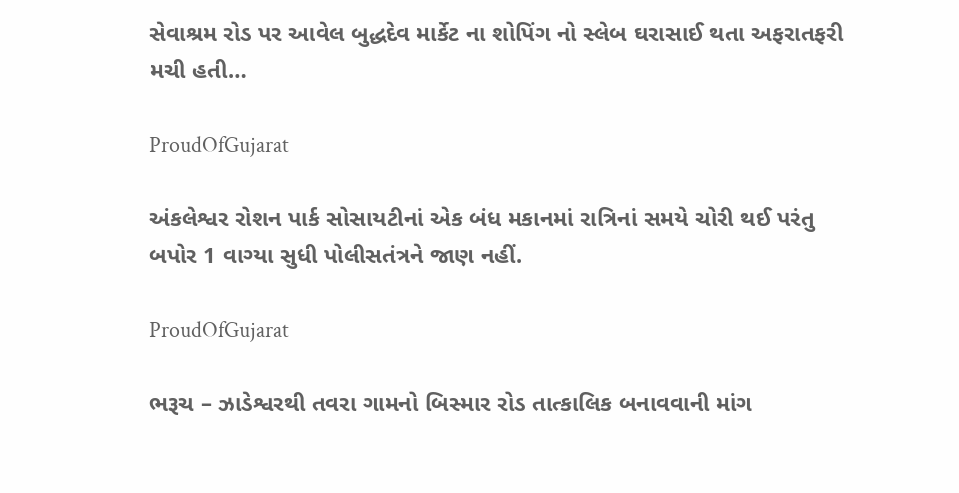સેવાશ્રમ રોડ પર આવેલ બુદ્ધદેવ માર્કેટ ના શોપિંગ નો સ્લેબ ઘરાસાઈ થતા અફરાતફરી મચી હતી…

ProudOfGujarat

અંકલેશ્વર રોશન પાર્ક સોસાયટીનાં એક બંધ મકાનમાં રાત્રિનાં સમયે ચોરી થઈ પરંતુ બપોર 1 વાગ્યા સુધી પોલીસતંત્રને જાણ નહીં.

ProudOfGujarat

ભરૂચ – ઝાડેશ્વરથી તવરા ગામનો બિસ્માર રોડ તાત્કાલિક બનાવવાની માંગ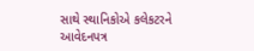સાથે સ્થાનિકોએ કલેકટરને આવેદનપત્ર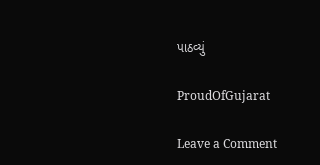પાઠવ્યું

ProudOfGujarat

Leave a Comment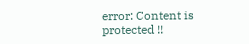error: Content is protected !!